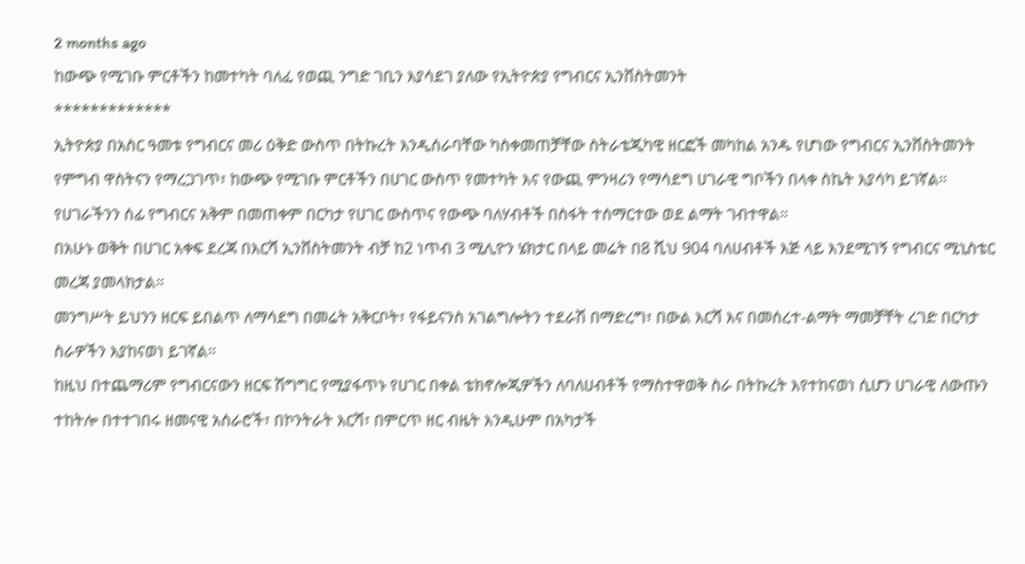2 months ago
ከውጭ የሚገቡ ምርቶችን ከመተካት ባለፈ የወጪ ንግድ ገቢን እያሳደገ ያለው የኢትዮጵያ የግብርና ኢንቨስትመንት
*************
ኢትዮጵያ በአስር ዓመቱ የግብርና መሪ ዕቅድ ውስጥ በትኩረት እንዲሰራባቸው ካስቀመጠቻቸው ስትራቴጂካዊ ዘርፎች መካከል አንዱ የሆነው የግብርና ኢንቨስትመንት የምግብ ዋስትናን የማረጋገጥ፣ ከውጭ የሚገቡ ምርቶችን በሀገር ውስጥ የመተካት እና የውጪ ምንዛሪን የማሳደግ ሀገራዊ ግቦችን በላቀ ስኬት እያሳካ ይገኛል።
የሀገራችንን ሰፊ የግብርና አቅም በመጠቀም በርካታ የሀገር ውስጥና የውጭ ባለሃብቶች በስፋት ተሰማርተው ወደ ልማት ገብተዋል።
በአሁኑ ወቅት በሀገር አቀፍ ደረጃ በእርሻ ኢንቨስትመንት ብቻ ከ2 ነጥብ 3 ሚሊዮን ሄክታር በላይ መሬት በ8 ሺህ 904 ባለሀብቶች እጅ ላይ እንደሚገኝ የግብርና ሚኒስቴር መረጃ ያመላክታል።
መንግሥት ይህንን ዘርፍ ይበልጥ ለማሳደግ በመሬት አቅርቦት፣ የፋይናንስ አገልግሎትን ተደራሽ በማድረግ፣ በውል እርሻ እና በመሰረተ-ልማት ማመቻቸት ረገድ በርካታ ስራዎችን እያከናወነ ይገኛል።
ከዚህ በተጨማሪም የግብርናውን ዘርፍ ሽግግር የሚያፋጥኑ የሀገር በቀል ቴክኖሎጂዎችን ለባለሀብቶች የማስተዋወቅ ስራ በትኩረት እየተከናወነ ሲሆን ሀገራዊ ለውጡን ተከትሎ በተተገበሩ ዘመናዊ አሰራሮች፣ በኮንትራት እርሻ፣ በምርጥ ዘር ብዜት እንዲሁም በአካታች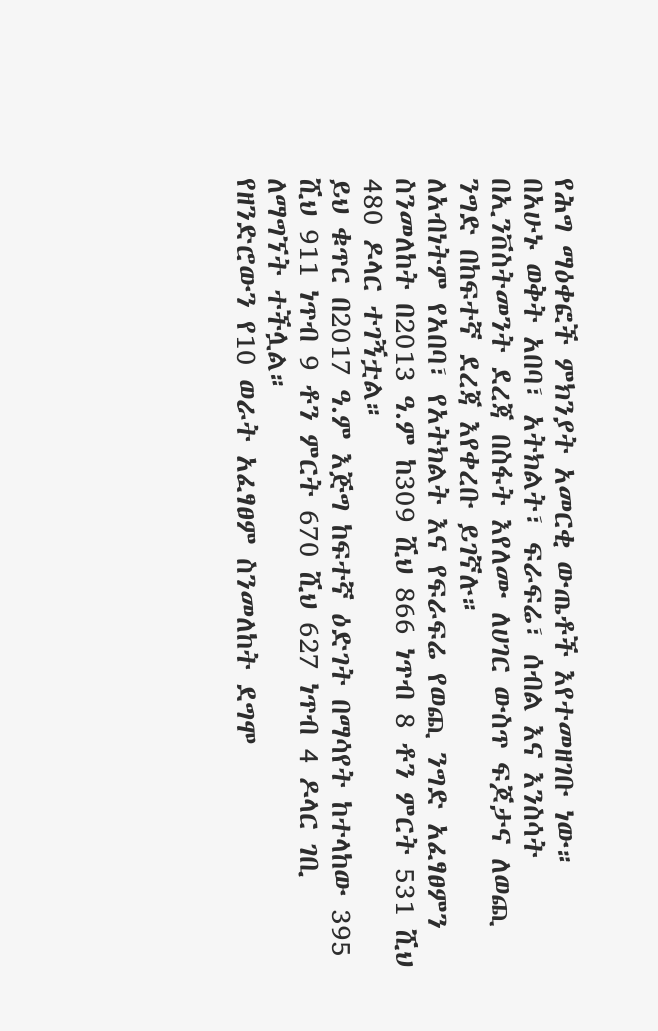የሕግ ማዕቀፎች ምክንያት አመርቂ ውጤቶች እየተመዘገቡ ነው።
በአሁኑ ወቅት አበባ፣ አትክልት፣ ፍራፍሬ፣ ሰብል እና እንስሳት በኢንቨስትመንት ደረጃ በስፋት እየለሙ ለሀገር ውስጥ ፍጆታና ለወጪ ንግድ በከፍተኛ ደረጃ እየቀረቡ ይገኛሉ።
ለአብነትም የአበባ፣ የአትክልት እና የፍራፍሬ የወጪ ንግድ አፈፃፀምን ስንመለከት በ2013 ዓ.ም ከ309 ሺህ 866 ነጥብ 8 ቶን ምርት 531 ሺህ 480 ዶላር ተገኝቷል።
ይህ ቁጥር በ2017 ዓ.ም እጅግ ከፍተኛ ዕድገት በማሳየት ከተላከው 395 ሺህ 911 ነጥብ 9 ቶን ምርት 670 ሺህ 627 ነጥብ 4 ዶላር ገቢ ለማግኘት ተችሏል።
የዘንድሮውን የ10 ወራት አፈፃፀም ስንመለከት ደግሞ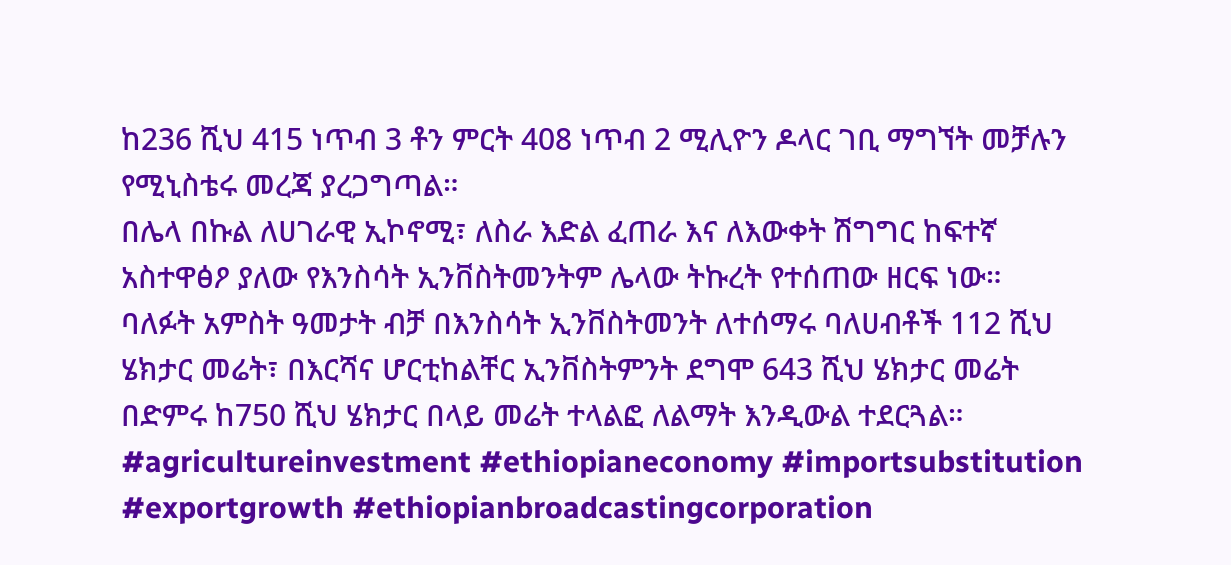ከ236 ሺህ 415 ነጥብ 3 ቶን ምርት 408 ነጥብ 2 ሚሊዮን ዶላር ገቢ ማግኘት መቻሉን የሚኒስቴሩ መረጃ ያረጋግጣል።
በሌላ በኩል ለሀገራዊ ኢኮኖሚ፣ ለስራ እድል ፈጠራ እና ለእውቀት ሽግግር ከፍተኛ አስተዋፅዖ ያለው የእንስሳት ኢንቨስትመንትም ሌላው ትኩረት የተሰጠው ዘርፍ ነው።
ባለፉት አምስት ዓመታት ብቻ በእንስሳት ኢንቨስትመንት ለተሰማሩ ባለሀብቶች 112 ሺህ ሄክታር መሬት፣ በእርሻና ሆርቲከልቸር ኢንቨስትምንት ደግሞ 643 ሺህ ሄክታር መሬት በድምሩ ከ750 ሺህ ሄክታር በላይ መሬት ተላልፎ ለልማት እንዲውል ተደርጓል።
#agricultureinvestment #ethiopianeconomy #importsubstitution #exportgrowth #ethiopianbroadcastingcorporation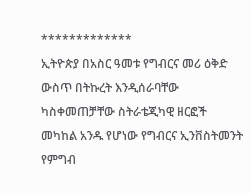*************
ኢትዮጵያ በአስር ዓመቱ የግብርና መሪ ዕቅድ ውስጥ በትኩረት እንዲሰራባቸው ካስቀመጠቻቸው ስትራቴጂካዊ ዘርፎች መካከል አንዱ የሆነው የግብርና ኢንቨስትመንት የምግብ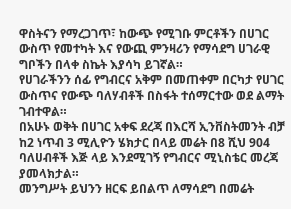ዋስትናን የማረጋገጥ፣ ከውጭ የሚገቡ ምርቶችን በሀገር ውስጥ የመተካት እና የውጪ ምንዛሪን የማሳደግ ሀገራዊ ግቦችን በላቀ ስኬት እያሳካ ይገኛል።
የሀገራችንን ሰፊ የግብርና አቅም በመጠቀም በርካታ የሀገር ውስጥና የውጭ ባለሃብቶች በስፋት ተሰማርተው ወደ ልማት ገብተዋል።
በአሁኑ ወቅት በሀገር አቀፍ ደረጃ በእርሻ ኢንቨስትመንት ብቻ ከ2 ነጥብ 3 ሚሊዮን ሄክታር በላይ መሬት በ8 ሺህ 904 ባለሀብቶች እጅ ላይ እንደሚገኝ የግብርና ሚኒስቴር መረጃ ያመላክታል።
መንግሥት ይህንን ዘርፍ ይበልጥ ለማሳደግ በመሬት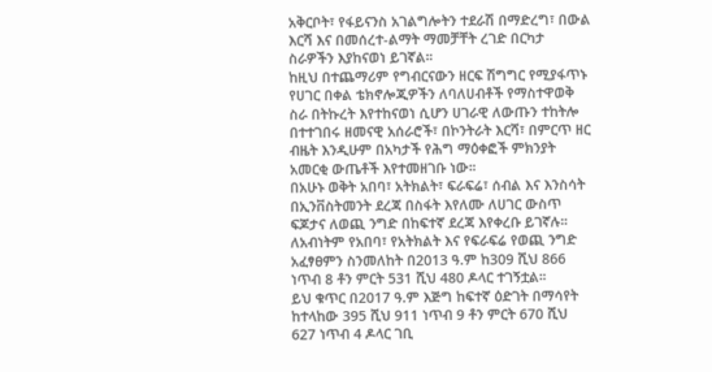አቅርቦት፣ የፋይናንስ አገልግሎትን ተደራሽ በማድረግ፣ በውል እርሻ እና በመሰረተ-ልማት ማመቻቸት ረገድ በርካታ ስራዎችን እያከናወነ ይገኛል።
ከዚህ በተጨማሪም የግብርናውን ዘርፍ ሽግግር የሚያፋጥኑ የሀገር በቀል ቴክኖሎጂዎችን ለባለሀብቶች የማስተዋወቅ ስራ በትኩረት እየተከናወነ ሲሆን ሀገራዊ ለውጡን ተከትሎ በተተገበሩ ዘመናዊ አሰራሮች፣ በኮንትራት እርሻ፣ በምርጥ ዘር ብዜት እንዲሁም በአካታች የሕግ ማዕቀፎች ምክንያት አመርቂ ውጤቶች እየተመዘገቡ ነው።
በአሁኑ ወቅት አበባ፣ አትክልት፣ ፍራፍሬ፣ ሰብል እና እንስሳት በኢንቨስትመንት ደረጃ በስፋት እየለሙ ለሀገር ውስጥ ፍጆታና ለወጪ ንግድ በከፍተኛ ደረጃ እየቀረቡ ይገኛሉ።
ለአብነትም የአበባ፣ የአትክልት እና የፍራፍሬ የወጪ ንግድ አፈፃፀምን ስንመለከት በ2013 ዓ.ም ከ309 ሺህ 866 ነጥብ 8 ቶን ምርት 531 ሺህ 480 ዶላር ተገኝቷል።
ይህ ቁጥር በ2017 ዓ.ም እጅግ ከፍተኛ ዕድገት በማሳየት ከተላከው 395 ሺህ 911 ነጥብ 9 ቶን ምርት 670 ሺህ 627 ነጥብ 4 ዶላር ገቢ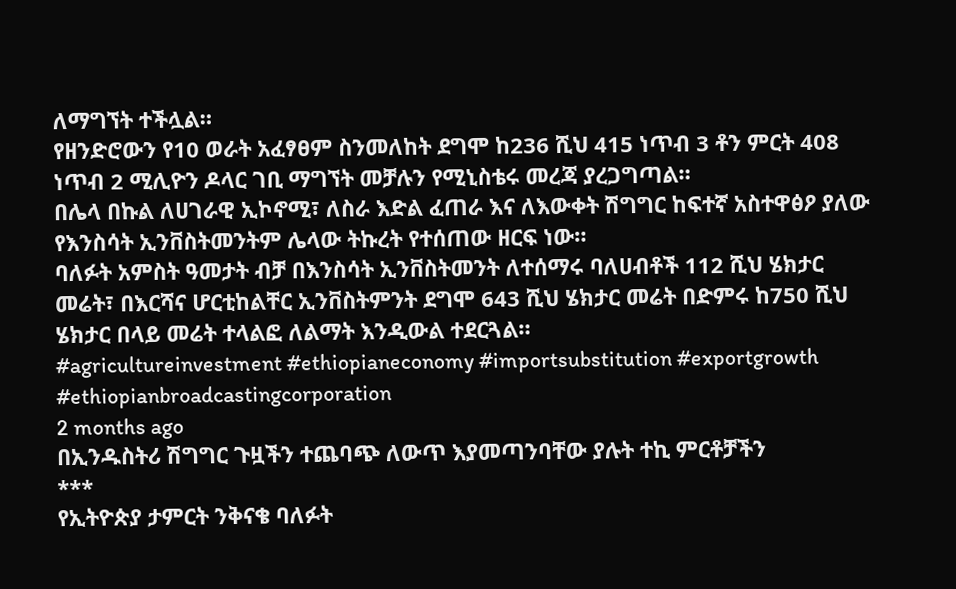ለማግኘት ተችሏል።
የዘንድሮውን የ10 ወራት አፈፃፀም ስንመለከት ደግሞ ከ236 ሺህ 415 ነጥብ 3 ቶን ምርት 408 ነጥብ 2 ሚሊዮን ዶላር ገቢ ማግኘት መቻሉን የሚኒስቴሩ መረጃ ያረጋግጣል።
በሌላ በኩል ለሀገራዊ ኢኮኖሚ፣ ለስራ እድል ፈጠራ እና ለእውቀት ሽግግር ከፍተኛ አስተዋፅዖ ያለው የእንስሳት ኢንቨስትመንትም ሌላው ትኩረት የተሰጠው ዘርፍ ነው።
ባለፉት አምስት ዓመታት ብቻ በእንስሳት ኢንቨስትመንት ለተሰማሩ ባለሀብቶች 112 ሺህ ሄክታር መሬት፣ በእርሻና ሆርቲከልቸር ኢንቨስትምንት ደግሞ 643 ሺህ ሄክታር መሬት በድምሩ ከ750 ሺህ ሄክታር በላይ መሬት ተላልፎ ለልማት እንዲውል ተደርጓል።
#agricultureinvestment #ethiopianeconomy #importsubstitution #exportgrowth #ethiopianbroadcastingcorporation
2 months ago
በኢንዱስትሪ ሽግግር ጉዟችን ተጨባጭ ለውጥ እያመጣንባቸው ያሉት ተኪ ምርቶቻችን
***
የኢትዮጵያ ታምርት ንቅናቄ ባለፉት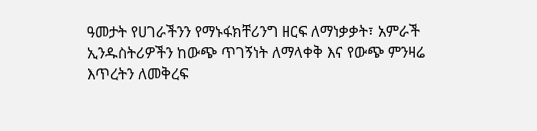ዓመታት የሀገራችንን የማኑፋክቸሪንግ ዘርፍ ለማነቃቃት፣ አምራች ኢንዱስትሪዎችን ከውጭ ጥገኝነት ለማላቀቅ እና የውጭ ምንዛሬ እጥረትን ለመቅረፍ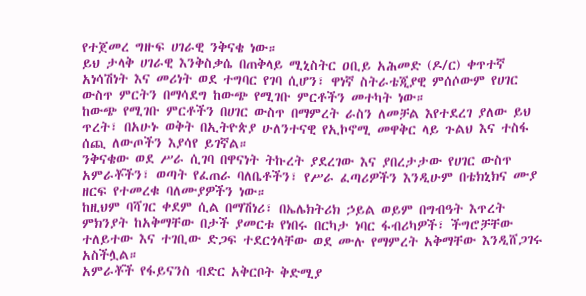የተጀመረ ግዙፍ ሀገራዊ ንቅናቄ ነው።
ይህ ታላቅ ሀገራዊ እንቅስቃሴ በጠቅላይ ሚኒስትር ዐቢይ አሕመድ (ዶ/ር) ቀጥተኛ አነሳሽነት እና መሪነት ወደ ተግባር የገባ ሲሆን፣ ዋነኛ ስትራቴጂያዊ ምሰሶውም የሀገር ውስጥ ምርትን በማሳደግ ከውጭ የሚገቡ ምርቶችን መተካት ነው።
ከውጭ የሚገቡ ምርቶችን በሀገር ውስጥ በማምረት ራስን ለመቻል እየተደረገ ያለው ይህ ጥረት፣ በአሁኑ ወቅት በኢትዮጵያ ሁለንተናዊ የኢኮኖሚ መዋቅር ላይ ጉልህ እና ተስፋ ሰጪ ለውጦችን እያሳየ ይገኛል።
ንቅናቄው ወደ ሥራ ሲገባ በዋናነት ትኩረት ያደረገው እና ያበረታታው የሀገር ውስጥ አምራቾችን፣ ወጣት የፈጠራ ባለቤቶችን፣ የሥራ ፈጣሪዎችን እንዲሁም በቴክኒክና ሙያ ዘርፍ የተመረቁ ባለሙያዎችን ነው።
ከዚህም ባሻገር ቀደም ሲል በማሽነሪ፣ በኤሌክትሪክ ኃይል ወይም በግብዓት እጥረት ምክንያት ከአቅማቸው በታች ያመርቱ የነበሩ በርካታ ነባር ፋብሪካዎች፣ ችግሮቻቸው ተለይተው እና ተገቢው ድጋፍ ተደርጎላቸው ወደ ሙሉ የማምረት አቅማቸው እንዲሸጋገሩ አስችሏል።
አምራቾች የፋይናንስ ብድር አቅርቦት ቅድሚያ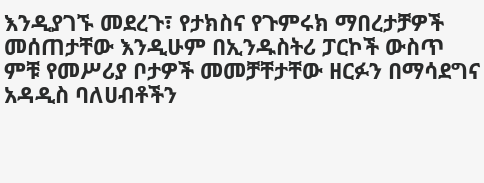እንዲያገኙ መደረጉ፣ የታክስና የጉምሩክ ማበረታቻዎች መሰጠታቸው እንዲሁም በኢንዱስትሪ ፓርኮች ውስጥ ምቹ የመሥሪያ ቦታዎች መመቻቸታቸው ዘርፉን በማሳደግና አዳዲስ ባለሀብቶችን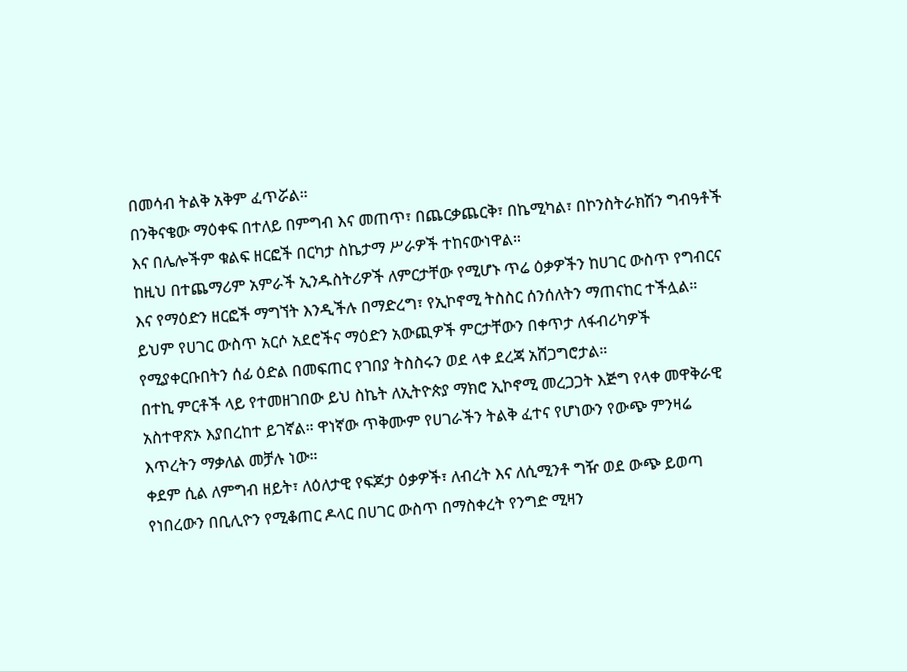በመሳብ ትልቅ አቅም ፈጥሯል።
በንቅናቄው ማዕቀፍ በተለይ በምግብ እና መጠጥ፣ በጨርቃጨርቅ፣ በኬሚካል፣ በኮንስትራክሽን ግብዓቶች እና በሌሎችም ቁልፍ ዘርፎች በርካታ ስኬታማ ሥራዎች ተከናውነዋል።
ከዚህ በተጨማሪም አምራች ኢንዱስትሪዎች ለምርታቸው የሚሆኑ ጥሬ ዕቃዎችን ከሀገር ውስጥ የግብርና እና የማዕድን ዘርፎች ማግኘት እንዲችሉ በማድረግ፣ የኢኮኖሚ ትስስር ሰንሰለትን ማጠናከር ተችሏል።
ይህም የሀገር ውስጥ አርሶ አደሮችና ማዕድን አውጪዎች ምርታቸውን በቀጥታ ለፋብሪካዎች የሚያቀርቡበትን ሰፊ ዕድል በመፍጠር የገበያ ትስስሩን ወደ ላቀ ደረጃ አሸጋግሮታል።
በተኪ ምርቶች ላይ የተመዘገበው ይህ ስኬት ለኢትዮጵያ ማክሮ ኢኮኖሚ መረጋጋት እጅግ የላቀ መዋቅራዊ አስተዋጽኦ እያበረከተ ይገኛል። ዋነኛው ጥቅሙም የሀገራችን ትልቅ ፈተና የሆነውን የውጭ ምንዛሬ እጥረትን ማቃለል መቻሉ ነው።
ቀደም ሲል ለምግብ ዘይት፣ ለዕለታዊ የፍጆታ ዕቃዎች፣ ለብረት እና ለሲሚንቶ ግዥ ወደ ውጭ ይወጣ የነበረውን በቢሊዮን የሚቆጠር ዶላር በሀገር ውስጥ በማስቀረት የንግድ ሚዛን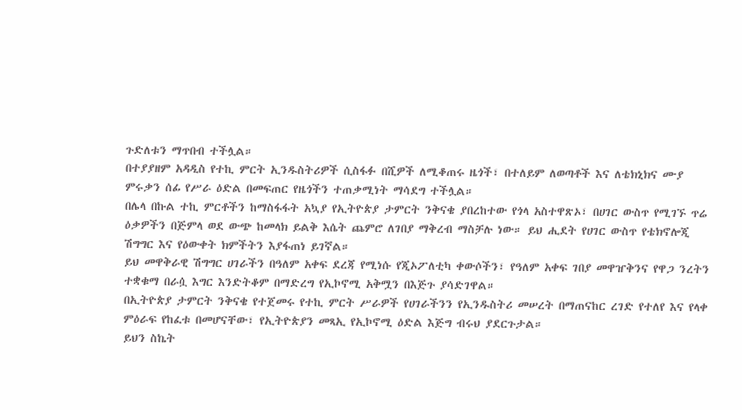ጉድለቱን ማጥበብ ተችሏል።
በተያያዘም አዳዲስ የተኪ ምርት ኢንዱስትሪዎች ሲስፋፉ በሺዎች ለሚቆጠሩ ዜጎች፣ በተለይም ለወጣቶች እና ለቴክኒክና ሙያ ምሩቃን ሰፊ የሥራ ዕድል በመፍጠር የዜጎችን ተጠቃሚነት ማሳደግ ተችሏል።
በሌላ በኩል ተኪ ምርቶችን ከማስፋፋት አኳያ የኢትዮጵያ ታምርት ንቅናቄ ያበረከተው የጎላ አስተዋጽኦ፣ በሀገር ውስጥ የሚገኙ ጥሬ ዕቃዎችን በጅምላ ወደ ውጭ ከመላክ ይልቅ እሴት ጨምሮ ለገበያ ማቅረብ ማስቻሉ ነው። ይህ ሒደት የሀገር ውስጥ የቴክኖሎጂ ሽግግር እና የዕውቀት ክምችትን እያፋጠነ ይገኛል።
ይህ መዋቅራዊ ሽግግር ሀገራችን በዓለም አቀፍ ደረጃ የሚነሱ የጂኦፖለቲካ ቀውሶችን፣ የዓለም አቀፍ ገበያ መዋዠቅንና የዋጋ ንረትን ተቋቁማ በራሷ እግር እንድትቆም በማድረግ የኢኮኖሚ አቅሟን በእጅጉ ያሳድገዋል።
በኢትዮጵያ ታምርት ንቅናቄ የተጀመሩ የተኪ ምርት ሥራዎች የሀገራችንን የኢንዱስትሪ መሠረት በማጠናከር ረገድ የተለየ እና የላቀ ምዕራፍ የከፈቱ በመሆናቸው፣ የኢትዮጵያን መጻኢ የኢኮኖሚ ዕድል እጅግ ብሩህ ያደርጉታል።
ይህን ስኬት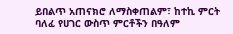ይበልጥ አጠናክሮ ለማስቀጠልም፣ ከተኪ ምርት ባለፈ የሀገር ውስጥ ምርቶችን በዓለም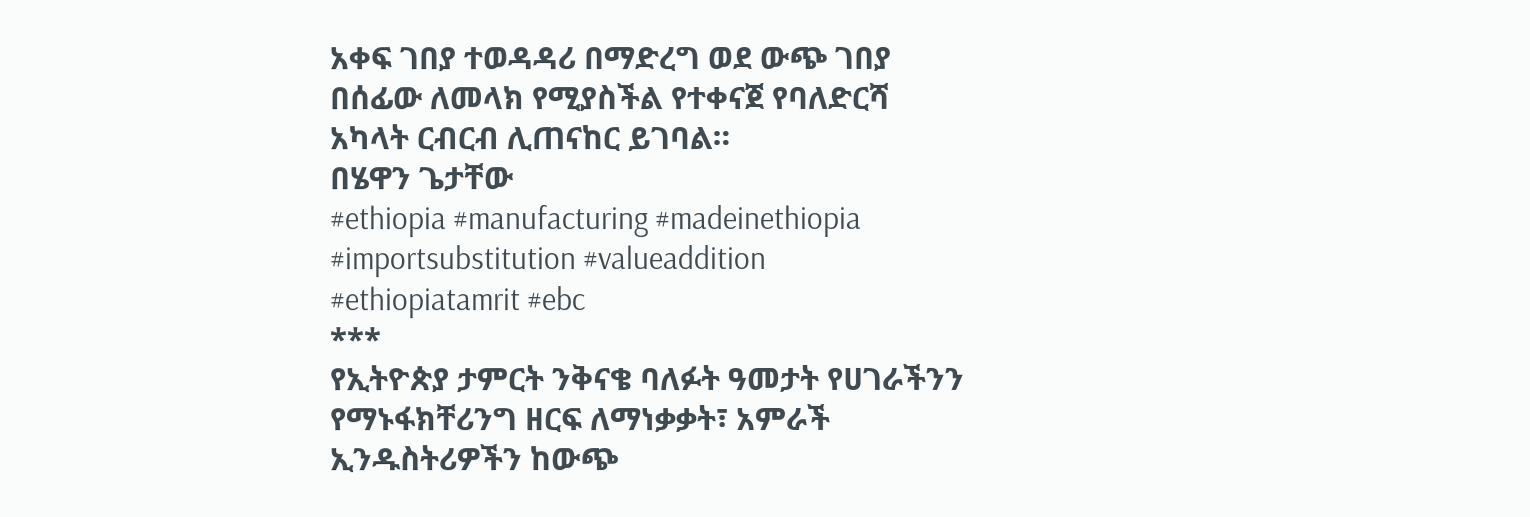አቀፍ ገበያ ተወዳዳሪ በማድረግ ወደ ውጭ ገበያ በሰፊው ለመላክ የሚያስችል የተቀናጀ የባለድርሻ አካላት ርብርብ ሊጠናከር ይገባል።
በሄዋን ጌታቸው
#ethiopia #manufacturing #madeinethiopia #importsubstitution #valueaddition #ethiopiatamrit #ebc
***
የኢትዮጵያ ታምርት ንቅናቄ ባለፉት ዓመታት የሀገራችንን የማኑፋክቸሪንግ ዘርፍ ለማነቃቃት፣ አምራች ኢንዱስትሪዎችን ከውጭ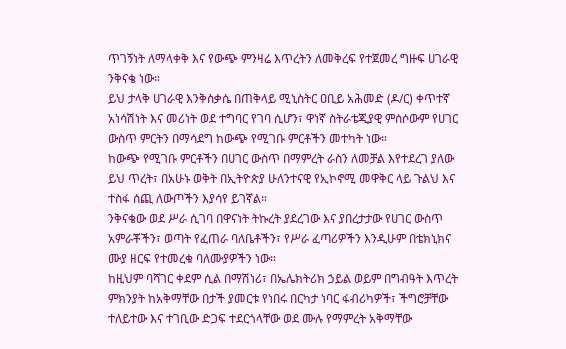ጥገኝነት ለማላቀቅ እና የውጭ ምንዛሬ እጥረትን ለመቅረፍ የተጀመረ ግዙፍ ሀገራዊ ንቅናቄ ነው።
ይህ ታላቅ ሀገራዊ እንቅስቃሴ በጠቅላይ ሚኒስትር ዐቢይ አሕመድ (ዶ/ር) ቀጥተኛ አነሳሽነት እና መሪነት ወደ ተግባር የገባ ሲሆን፣ ዋነኛ ስትራቴጂያዊ ምሰሶውም የሀገር ውስጥ ምርትን በማሳደግ ከውጭ የሚገቡ ምርቶችን መተካት ነው።
ከውጭ የሚገቡ ምርቶችን በሀገር ውስጥ በማምረት ራስን ለመቻል እየተደረገ ያለው ይህ ጥረት፣ በአሁኑ ወቅት በኢትዮጵያ ሁለንተናዊ የኢኮኖሚ መዋቅር ላይ ጉልህ እና ተስፋ ሰጪ ለውጦችን እያሳየ ይገኛል።
ንቅናቄው ወደ ሥራ ሲገባ በዋናነት ትኩረት ያደረገው እና ያበረታታው የሀገር ውስጥ አምራቾችን፣ ወጣት የፈጠራ ባለቤቶችን፣ የሥራ ፈጣሪዎችን እንዲሁም በቴክኒክና ሙያ ዘርፍ የተመረቁ ባለሙያዎችን ነው።
ከዚህም ባሻገር ቀደም ሲል በማሽነሪ፣ በኤሌክትሪክ ኃይል ወይም በግብዓት እጥረት ምክንያት ከአቅማቸው በታች ያመርቱ የነበሩ በርካታ ነባር ፋብሪካዎች፣ ችግሮቻቸው ተለይተው እና ተገቢው ድጋፍ ተደርጎላቸው ወደ ሙሉ የማምረት አቅማቸው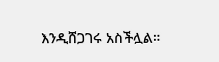እንዲሸጋገሩ አስችሏል።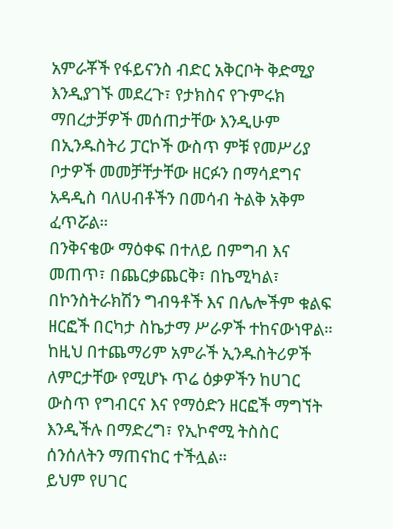አምራቾች የፋይናንስ ብድር አቅርቦት ቅድሚያ እንዲያገኙ መደረጉ፣ የታክስና የጉምሩክ ማበረታቻዎች መሰጠታቸው እንዲሁም በኢንዱስትሪ ፓርኮች ውስጥ ምቹ የመሥሪያ ቦታዎች መመቻቸታቸው ዘርፉን በማሳደግና አዳዲስ ባለሀብቶችን በመሳብ ትልቅ አቅም ፈጥሯል።
በንቅናቄው ማዕቀፍ በተለይ በምግብ እና መጠጥ፣ በጨርቃጨርቅ፣ በኬሚካል፣ በኮንስትራክሽን ግብዓቶች እና በሌሎችም ቁልፍ ዘርፎች በርካታ ስኬታማ ሥራዎች ተከናውነዋል።
ከዚህ በተጨማሪም አምራች ኢንዱስትሪዎች ለምርታቸው የሚሆኑ ጥሬ ዕቃዎችን ከሀገር ውስጥ የግብርና እና የማዕድን ዘርፎች ማግኘት እንዲችሉ በማድረግ፣ የኢኮኖሚ ትስስር ሰንሰለትን ማጠናከር ተችሏል።
ይህም የሀገር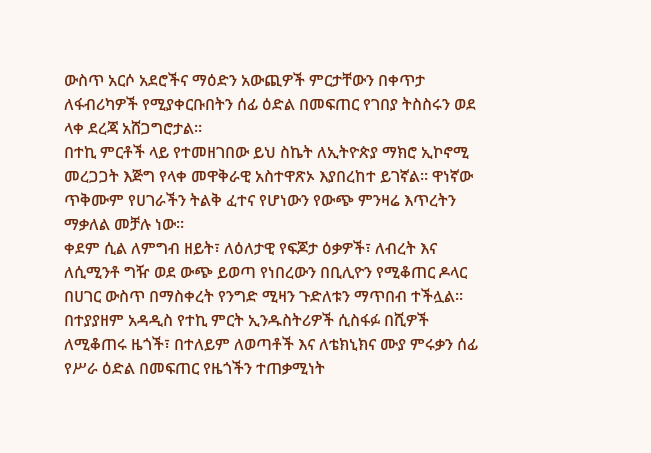ውስጥ አርሶ አደሮችና ማዕድን አውጪዎች ምርታቸውን በቀጥታ ለፋብሪካዎች የሚያቀርቡበትን ሰፊ ዕድል በመፍጠር የገበያ ትስስሩን ወደ ላቀ ደረጃ አሸጋግሮታል።
በተኪ ምርቶች ላይ የተመዘገበው ይህ ስኬት ለኢትዮጵያ ማክሮ ኢኮኖሚ መረጋጋት እጅግ የላቀ መዋቅራዊ አስተዋጽኦ እያበረከተ ይገኛል። ዋነኛው ጥቅሙም የሀገራችን ትልቅ ፈተና የሆነውን የውጭ ምንዛሬ እጥረትን ማቃለል መቻሉ ነው።
ቀደም ሲል ለምግብ ዘይት፣ ለዕለታዊ የፍጆታ ዕቃዎች፣ ለብረት እና ለሲሚንቶ ግዥ ወደ ውጭ ይወጣ የነበረውን በቢሊዮን የሚቆጠር ዶላር በሀገር ውስጥ በማስቀረት የንግድ ሚዛን ጉድለቱን ማጥበብ ተችሏል።
በተያያዘም አዳዲስ የተኪ ምርት ኢንዱስትሪዎች ሲስፋፉ በሺዎች ለሚቆጠሩ ዜጎች፣ በተለይም ለወጣቶች እና ለቴክኒክና ሙያ ምሩቃን ሰፊ የሥራ ዕድል በመፍጠር የዜጎችን ተጠቃሚነት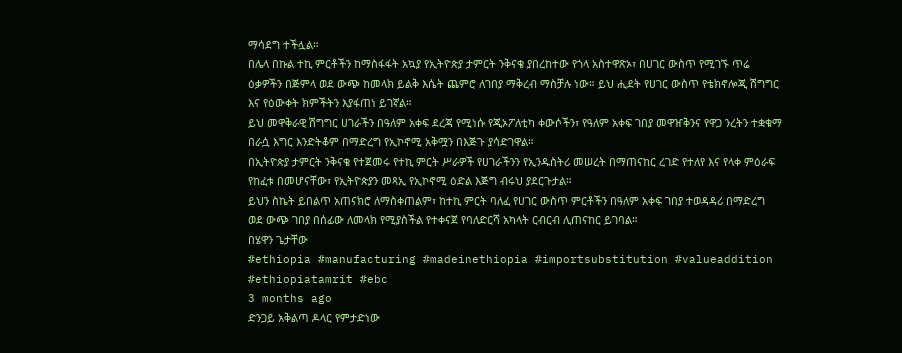ማሳደግ ተችሏል።
በሌላ በኩል ተኪ ምርቶችን ከማስፋፋት አኳያ የኢትዮጵያ ታምርት ንቅናቄ ያበረከተው የጎላ አስተዋጽኦ፣ በሀገር ውስጥ የሚገኙ ጥሬ ዕቃዎችን በጅምላ ወደ ውጭ ከመላክ ይልቅ እሴት ጨምሮ ለገበያ ማቅረብ ማስቻሉ ነው። ይህ ሒደት የሀገር ውስጥ የቴክኖሎጂ ሽግግር እና የዕውቀት ክምችትን እያፋጠነ ይገኛል።
ይህ መዋቅራዊ ሽግግር ሀገራችን በዓለም አቀፍ ደረጃ የሚነሱ የጂኦፖለቲካ ቀውሶችን፣ የዓለም አቀፍ ገበያ መዋዠቅንና የዋጋ ንረትን ተቋቁማ በራሷ እግር እንድትቆም በማድረግ የኢኮኖሚ አቅሟን በእጅጉ ያሳድገዋል።
በኢትዮጵያ ታምርት ንቅናቄ የተጀመሩ የተኪ ምርት ሥራዎች የሀገራችንን የኢንዱስትሪ መሠረት በማጠናከር ረገድ የተለየ እና የላቀ ምዕራፍ የከፈቱ በመሆናቸው፣ የኢትዮጵያን መጻኢ የኢኮኖሚ ዕድል እጅግ ብሩህ ያደርጉታል።
ይህን ስኬት ይበልጥ አጠናክሮ ለማስቀጠልም፣ ከተኪ ምርት ባለፈ የሀገር ውስጥ ምርቶችን በዓለም አቀፍ ገበያ ተወዳዳሪ በማድረግ ወደ ውጭ ገበያ በሰፊው ለመላክ የሚያስችል የተቀናጀ የባለድርሻ አካላት ርብርብ ሊጠናከር ይገባል።
በሄዋን ጌታቸው
#ethiopia #manufacturing #madeinethiopia #importsubstitution #valueaddition #ethiopiatamrit #ebc
3 months ago
ድንጋይ አቅልጣ ዶላር የምታድነው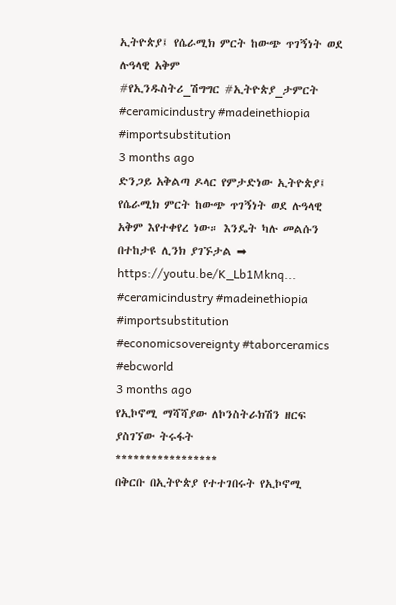ኢትዮጵያ፤ የሴራሚክ ምርት ከውጭ ጥገኝነት ወደ ሉዓላዊ አቅም
#የኢንዱስትሪ_ሽግግር #ኢትዮጵያ_ታምርት #ceramicindustry #madeinethiopia #importsubstitution
3 months ago
ድንጋይ አቅልጣ ዶላር የምታድነው ኢትዮጵያ፤ የሴራሚክ ምርት ከውጭ ጥገኝነት ወደ ሉዓላዊ አቅም እየተቀየረ ነው። እንዴት ካሉ መልሱን በተከታዩ ሊንክ ያገኙታል ➡ https://youtu.be/K_Lb1Mknq...
#ceramicindustry #madeinethiopia #importsubstitution #economicsovereignty #taborceramics #ebcworld
3 months ago
የኢኮኖሚ ማሻሻያው ለኮንስትራክሽን ዘርፍ ያስገኘው ትሩፋት
*****************
በቅርቡ በኢትዮጵያ የተተገበሩት የኢኮኖሚ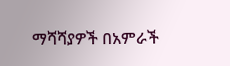ማሻሻያዎች በአምራች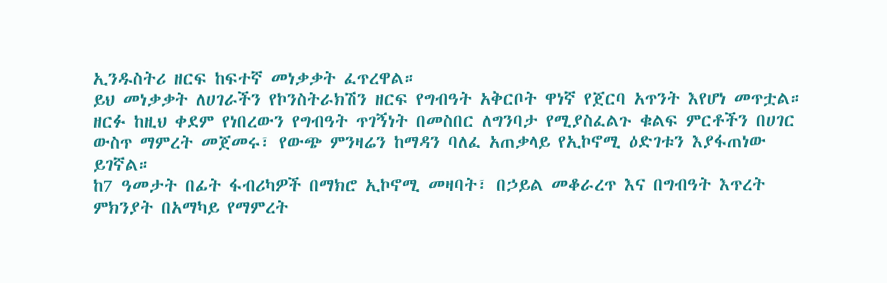ኢንዱስትሪ ዘርፍ ከፍተኛ መነቃቃት ፈጥረዋል።
ይህ መነቃቃት ለሀገራችን የኮንስትራክሽን ዘርፍ የግብዓት አቅርቦት ዋነኛ የጀርባ አጥንት እየሆነ መጥቷል።
ዘርፉ ከዚህ ቀደም የነበረውን የግብዓት ጥገኝነት በመስበር ለግንባታ የሚያስፈልጉ ቁልፍ ምርቶችን በሀገር ውስጥ ማምረት መጀመሩ፣ የውጭ ምንዛሬን ከማዳን ባለፈ አጠቃላይ የኢኮኖሚ ዕድገቱን እያፋጠነው ይገኛል።
ከ7 ዓመታት በፊት ፋብሪካዎች በማክሮ ኢኮኖሚ መዛባት፣ በኃይል መቆራረጥ እና በግብዓት እጥረት ምክንያት በአማካይ የማምረት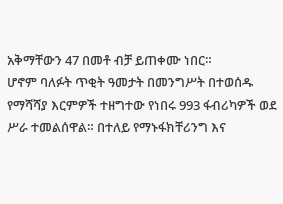አቅማቸውን 47 በመቶ ብቻ ይጠቀሙ ነበር።
ሆኖም ባለፉት ጥቂት ዓመታት በመንግሥት በተወሰዱ የማሻሻያ እርምዎች ተዘግተው የነበሩ 993 ፋብሪካዎች ወደ ሥራ ተመልሰዋል። በተለይ የማኑፋክቸሪንግ እና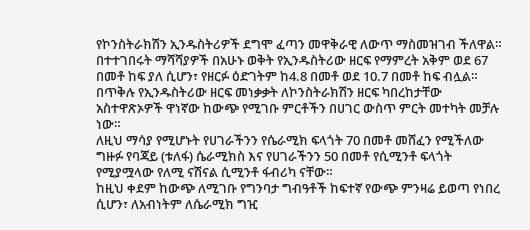የኮንስትራክሽን ኢንዱስትሪዎች ደግሞ ፈጣን መዋቅራዊ ለውጥ ማስመዝገብ ችለዋል።
በተተገበሩት ማሻሻያዎች በአሁኑ ወቅት የኢንዱስትሪው ዘርፍ የማምረት አቅም ወደ 67 በመቶ ከፍ ያለ ሲሆን፣ የዘርፉ ዕድገትም ከ4.8 በመቶ ወደ 10.7 በመቶ ከፍ ብሏል።
በጥቅሉ የኢንዱስትሪው ዘርፍ መነቃቃት ለኮንስትራክሽን ዘርፍ ካበረከታቸው አስተዋጽኦዎች ዋነኛው ከውጭ የሚገቡ ምርቶችን በሀገር ውስጥ ምርት መተካት መቻሉ ነው።
ለዚህ ማሳያ የሚሆኑት የሀገራችንን የሴራሚክ ፍላጎት 70 በመቶ መሸፈን የሚችለው ግዙፉ የባጃይ (ቱለፋ) ሴራሚክስ እና የሀገራችንን 50 በመቶ የሲሚንቶ ፍላጎት የሚያሟላው የለሚ ናሽናል ሲሚንቶ ፋብሪካ ናቸው።
ከዚህ ቀደም ከውጭ ለሚገቡ የግንባታ ግብዓቶች ከፍተኛ የውጭ ምንዛሬ ይወጣ የነበረ ሲሆን፣ ለአብነትም ለሴራሚክ ግዢ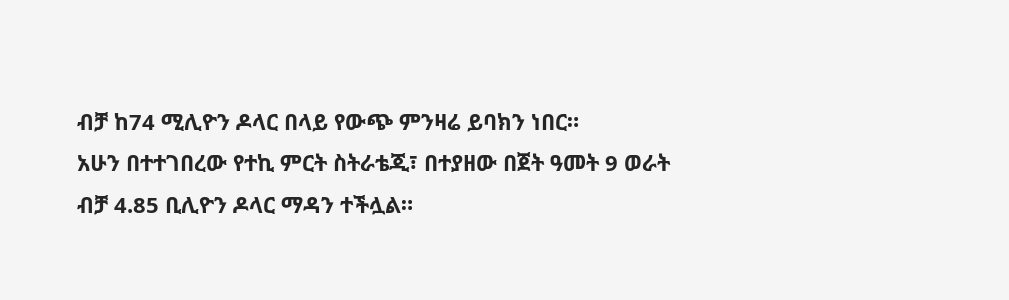ብቻ ከ74 ሚሊዮን ዶላር በላይ የውጭ ምንዛሬ ይባክን ነበር።
አሁን በተተገበረው የተኪ ምርት ስትራቴጂ፣ በተያዘው በጀት ዓመት 9 ወራት ብቻ 4.85 ቢሊዮን ዶላር ማዳን ተችሏል።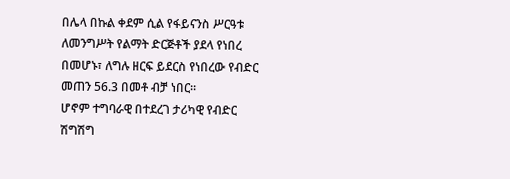በሌላ በኩል ቀደም ሲል የፋይናንስ ሥርዓቱ ለመንግሥት የልማት ድርጅቶች ያደላ የነበረ በመሆኑ፣ ለግሉ ዘርፍ ይደርስ የነበረው የብድር መጠን 56.3 በመቶ ብቻ ነበር።
ሆኖም ተግባራዊ በተደረገ ታሪካዊ የብድር ሽግሽግ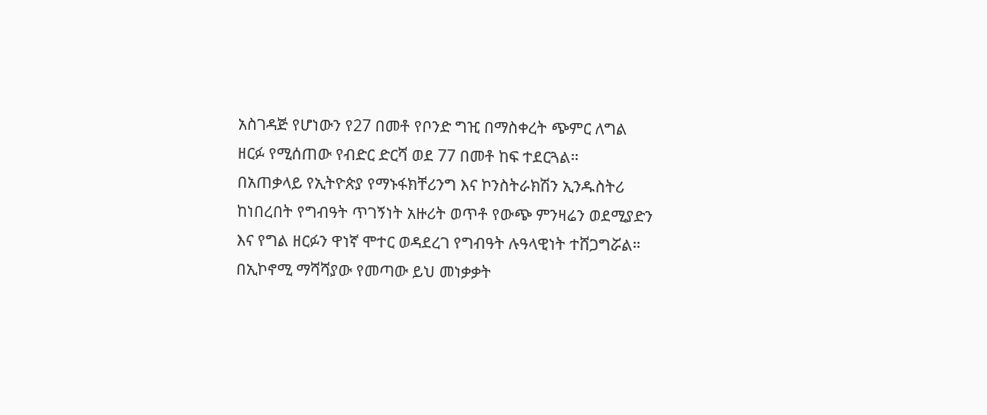አስገዳጅ የሆነውን የ27 በመቶ የቦንድ ግዢ በማስቀረት ጭምር ለግል ዘርፉ የሚሰጠው የብድር ድርሻ ወደ 77 በመቶ ከፍ ተደርጓል።
በአጠቃላይ የኢትዮጵያ የማኑፋክቸሪንግ እና ኮንስትራክሽን ኢንዱስትሪ ከነበረበት የግብዓት ጥገኝነት አዙሪት ወጥቶ የውጭ ምንዛሬን ወደሚያድን እና የግል ዘርፉን ዋነኛ ሞተር ወዳደረገ የግብዓት ሉዓላዊነት ተሸጋግሯል።
በኢኮኖሚ ማሻሻያው የመጣው ይህ መነቃቃት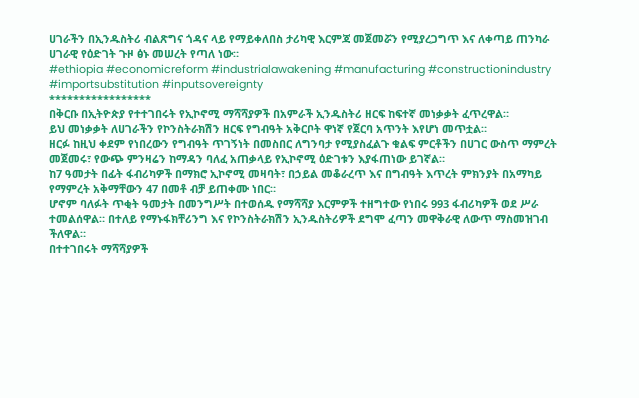ሀገራችን በኢንዱስትሪ ብልጽግና ጎዳና ላይ የማይቀለበስ ታሪካዊ እርምጃ መጀመሯን የሚያረጋግጥ እና ለቀጣይ ጠንካራ ሀገራዊ የዕድገት ጉዞ ፅኑ መሠረት የጣለ ነው።
#ethiopia #economicreform #industrialawakening #manufacturing #constructionindustry #importsubstitution #inputsovereignty
*****************
በቅርቡ በኢትዮጵያ የተተገበሩት የኢኮኖሚ ማሻሻያዎች በአምራች ኢንዱስትሪ ዘርፍ ከፍተኛ መነቃቃት ፈጥረዋል።
ይህ መነቃቃት ለሀገራችን የኮንስትራክሽን ዘርፍ የግብዓት አቅርቦት ዋነኛ የጀርባ አጥንት እየሆነ መጥቷል።
ዘርፉ ከዚህ ቀደም የነበረውን የግብዓት ጥገኝነት በመስበር ለግንባታ የሚያስፈልጉ ቁልፍ ምርቶችን በሀገር ውስጥ ማምረት መጀመሩ፣ የውጭ ምንዛሬን ከማዳን ባለፈ አጠቃላይ የኢኮኖሚ ዕድገቱን እያፋጠነው ይገኛል።
ከ7 ዓመታት በፊት ፋብሪካዎች በማክሮ ኢኮኖሚ መዛባት፣ በኃይል መቆራረጥ እና በግብዓት እጥረት ምክንያት በአማካይ የማምረት አቅማቸውን 47 በመቶ ብቻ ይጠቀሙ ነበር።
ሆኖም ባለፉት ጥቂት ዓመታት በመንግሥት በተወሰዱ የማሻሻያ እርምዎች ተዘግተው የነበሩ 993 ፋብሪካዎች ወደ ሥራ ተመልሰዋል። በተለይ የማኑፋክቸሪንግ እና የኮንስትራክሽን ኢንዱስትሪዎች ደግሞ ፈጣን መዋቅራዊ ለውጥ ማስመዝገብ ችለዋል።
በተተገበሩት ማሻሻያዎች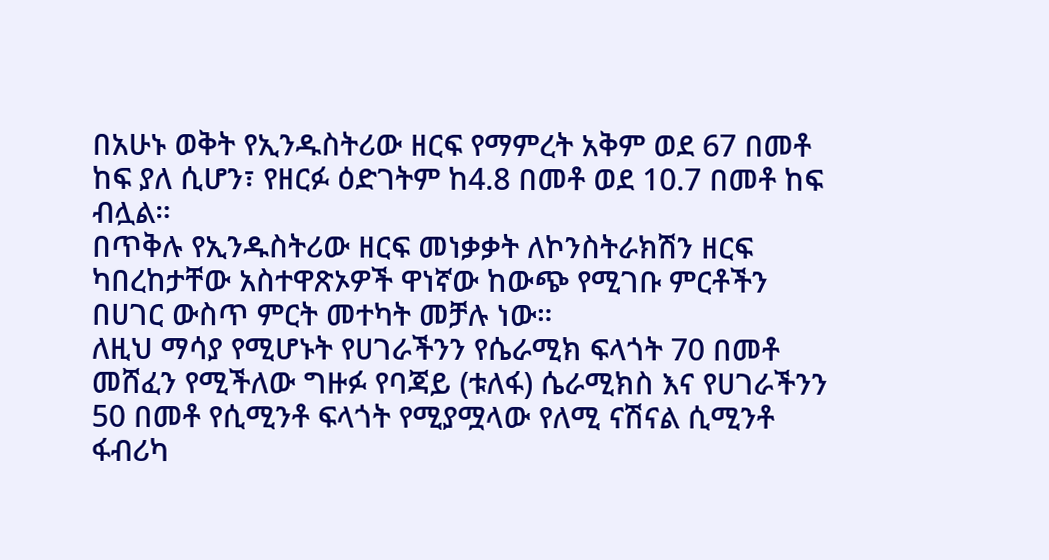በአሁኑ ወቅት የኢንዱስትሪው ዘርፍ የማምረት አቅም ወደ 67 በመቶ ከፍ ያለ ሲሆን፣ የዘርፉ ዕድገትም ከ4.8 በመቶ ወደ 10.7 በመቶ ከፍ ብሏል።
በጥቅሉ የኢንዱስትሪው ዘርፍ መነቃቃት ለኮንስትራክሽን ዘርፍ ካበረከታቸው አስተዋጽኦዎች ዋነኛው ከውጭ የሚገቡ ምርቶችን በሀገር ውስጥ ምርት መተካት መቻሉ ነው።
ለዚህ ማሳያ የሚሆኑት የሀገራችንን የሴራሚክ ፍላጎት 70 በመቶ መሸፈን የሚችለው ግዙፉ የባጃይ (ቱለፋ) ሴራሚክስ እና የሀገራችንን 50 በመቶ የሲሚንቶ ፍላጎት የሚያሟላው የለሚ ናሽናል ሲሚንቶ ፋብሪካ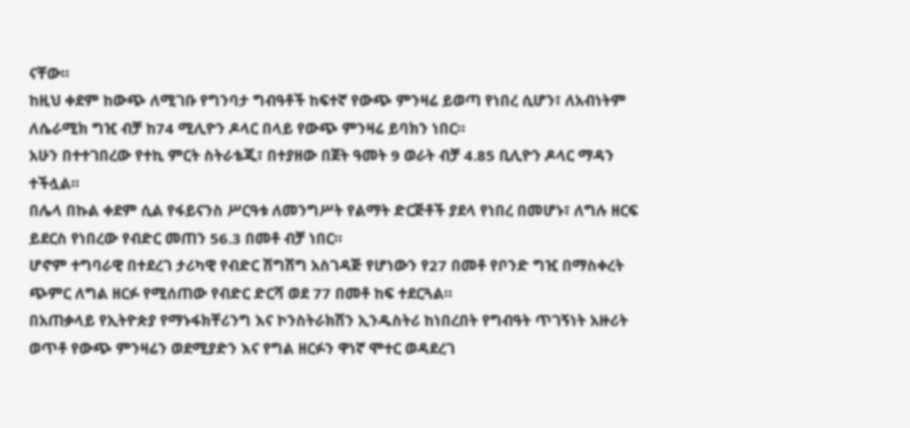ናቸው።
ከዚህ ቀደም ከውጭ ለሚገቡ የግንባታ ግብዓቶች ከፍተኛ የውጭ ምንዛሬ ይወጣ የነበረ ሲሆን፣ ለአብነትም ለሴራሚክ ግዢ ብቻ ከ74 ሚሊዮን ዶላር በላይ የውጭ ምንዛሬ ይባክን ነበር።
አሁን በተተገበረው የተኪ ምርት ስትራቴጂ፣ በተያዘው በጀት ዓመት 9 ወራት ብቻ 4.85 ቢሊዮን ዶላር ማዳን ተችሏል።
በሌላ በኩል ቀደም ሲል የፋይናንስ ሥርዓቱ ለመንግሥት የልማት ድርጅቶች ያደላ የነበረ በመሆኑ፣ ለግሉ ዘርፍ ይደርስ የነበረው የብድር መጠን 56.3 በመቶ ብቻ ነበር።
ሆኖም ተግባራዊ በተደረገ ታሪካዊ የብድር ሽግሽግ አስገዳጅ የሆነውን የ27 በመቶ የቦንድ ግዢ በማስቀረት ጭምር ለግል ዘርፉ የሚሰጠው የብድር ድርሻ ወደ 77 በመቶ ከፍ ተደርጓል።
በአጠቃላይ የኢትዮጵያ የማኑፋክቸሪንግ እና ኮንስትራክሽን ኢንዱስትሪ ከነበረበት የግብዓት ጥገኝነት አዙሪት ወጥቶ የውጭ ምንዛሬን ወደሚያድን እና የግል ዘርፉን ዋነኛ ሞተር ወዳደረገ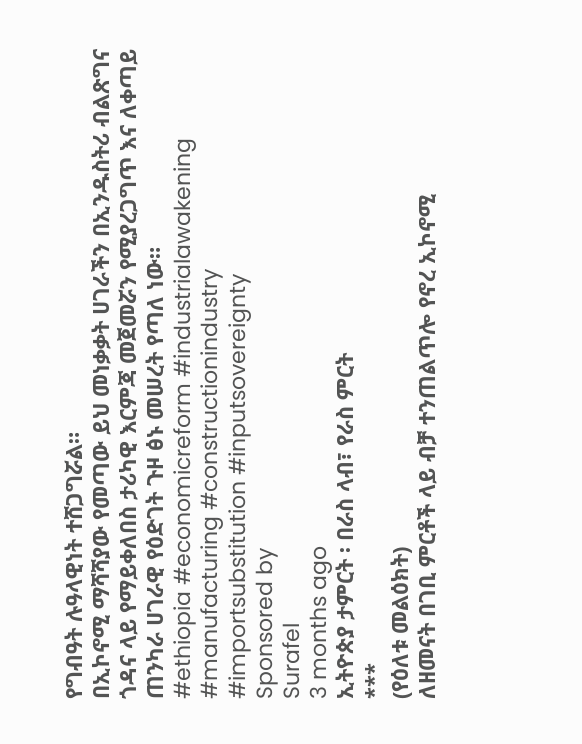የግብዓት ሉዓላዊነት ተሸጋግሯል።
በኢኮኖሚ ማሻሻያው የመጣው ይህ መነቃቃት ሀገራችን በኢንዱስትሪ ብልጽግና ጎዳና ላይ የማይቀለበስ ታሪካዊ እርምጃ መጀመሯን የሚያረጋግጥ እና ለቀጣይ ጠንካራ ሀገራዊ የዕድገት ጉዞ ፅኑ መሠረት የጣለ ነው።
#ethiopia #economicreform #industrialawakening #manufacturing #constructionindustry #importsubstitution #inputsovereignty
Sponsored by
Surafel
3 months ago
ኢትዮጵያ ታምርት ፡ በራስ ላብ፣ የራስ ምርት
***
(የዕለቱ መልዕክት)
ለዘመናት በገቢ ምርቶች ላይ ብቻ ተንጠልጥሎ የኖረ ኢኮኖሚ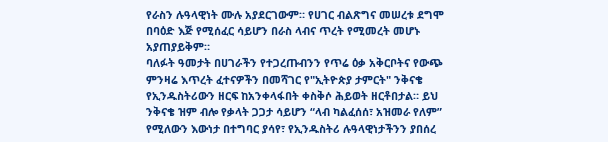የራስን ሉዓላዊነት ሙሉ አያደርገውም። የሀገር ብልጽግና መሠረቱ ደግሞ በባዕድ እጅ የሚሰፈር ሳይሆን በራስ ላብና ጥረት የሚመረት መሆኑ አያጠያይቅም።
ባለፉት ዓመታት በሀገራችን የተጋረጡብንን የጥሬ ዕቃ አቅርቦትና የውጭ ምንዛሬ እጥረት ፈተናዎችን በመሻገር የ"ኢትዮጵያ ታምርት" ንቅናቄ የኢንዱስትሪውን ዘርፍ ከአንቀላፋበት ቀስቅሶ ሕይወት ዘርቶበታል። ይህ ንቅናቄ ዝም ብሎ የቃላት ጋጋታ ሳይሆን “ላብ ካልፈሰሰ፣ አዝመራ የለም” የሚለውን እውነታ በተግባር ያሳየ፣ የኢንዱስትሪ ሉዓላዊነታችንን ያበሰረ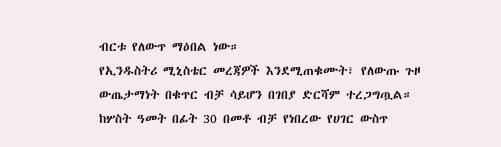ብርቱ የለውጥ ማዕበል ነው።
የኢንዱስትሪ ሚኒስቴር መረጃዎች እንደሚጠቁሙት፣ የለውጡ ጉዞ ውጤታማነት በቁጥር ብቻ ሳይሆን በገበያ ድርሻም ተረጋግጧል። ከሦስት ዓመት በፊት 30 በመቶ ብቻ የነበረው የሀገር ውስጥ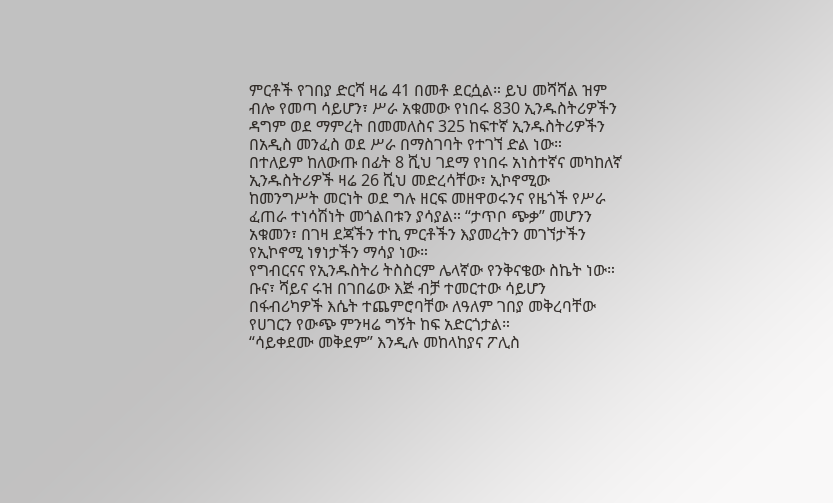ምርቶች የገበያ ድርሻ ዛሬ 41 በመቶ ደርሷል። ይህ መሻሻል ዝም ብሎ የመጣ ሳይሆን፣ ሥራ አቁመው የነበሩ 830 ኢንዱስትሪዎችን ዳግም ወደ ማምረት በመመለስና 325 ከፍተኛ ኢንዱስትሪዎችን በአዲስ መንፈስ ወደ ሥራ በማስገባት የተገኘ ድል ነው።
በተለይም ከለውጡ በፊት 8 ሺህ ገደማ የነበሩ አነስተኛና መካከለኛ ኢንዱስትሪዎች ዛሬ 26 ሺህ መድረሳቸው፣ ኢኮኖሚው ከመንግሥት መርነት ወደ ግሉ ዘርፍ መዘዋወሩንና የዜጎች የሥራ ፈጠራ ተነሳሽነት መጎልበቱን ያሳያል። “ታጥቦ ጭቃ” መሆንን አቁመን፣ በገዛ ደጃችን ተኪ ምርቶችን እያመረትን መገኘታችን የኢኮኖሚ ነፃነታችን ማሳያ ነው።
የግብርናና የኢንዱስትሪ ትስስርም ሌላኛው የንቅናቄው ስኬት ነው። ቡና፣ ሻይና ሩዝ በገበሬው እጅ ብቻ ተመርተው ሳይሆን በፋብሪካዎች እሴት ተጨምሮባቸው ለዓለም ገበያ መቅረባቸው የሀገርን የውጭ ምንዛሬ ግኝት ከፍ አድርጎታል።
“ሳይቀደሙ መቅደም” እንዲሉ መከላከያና ፖሊስ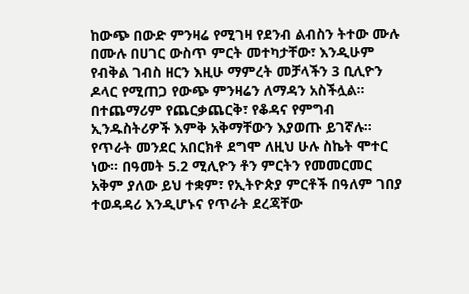ከውጭ በውድ ምንዛሬ የሚገዛ የደንብ ልብስን ትተው ሙሉ በሙሉ በሀገር ውስጥ ምርት መተካታቸው፣ እንዲሁም የብቅል ገብስ ዘርን እዚሁ ማምረት መቻላችን 3 ቢሊዮን ዶላር የሚጠጋ የውጭ ምንዛሬን ለማዳን አስችሏል። በተጨማሪም የጨርቃጨርቅ፣ የቆዳና የምግብ ኢንዱስትሪዎች እምቅ አቅማቸውን እያወጡ ይገኛሉ።
የጥራት መንደር አበርክቶ ደግሞ ለዚህ ሁሉ ስኬት ሞተር ነው። በዓመት 5.2 ሚሊዮን ቶን ምርትን የመመርመር አቅም ያለው ይህ ተቋም፣ የኢትዮጵያ ምርቶች በዓለም ገበያ ተወዳዳሪ እንዲሆኑና የጥራት ደረጃቸው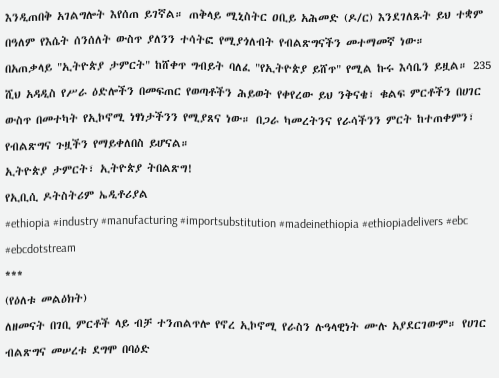እንዲጠበቅ አገልግሎት እየሰጠ ይገኛል። ጠቅላይ ሚኒስትር ዐቢይ አሕመድ (ዶ/ር) እንደገለጹት ይህ ተቋም በዓለም የእሴት ሰንሰለት ውስጥ ያለንን ተሳትፎ የሚያጎለብት የብልጽግናችን መተማመኛ ነው።
በአጠቃላይ "ኢትዮጵያ ታምርት" ከሸቀጥ ግብይት ባለፈ "የኢትዮጵያ ይሸጥ" የሚል ኩሩ እሳቤን ይዟል። 235 ሺህ አዳዲስ የሥራ ዕድሎችን በመፍጠር የወጣቶችን ሕይወት የቀየረው ይህ ንቅናቄ፣ ቁልፍ ምርቶችን በሀገር ውስጥ በመተካት የኢኮኖሚ ነፃነታችንን የሚያጸና ነው። በጋራ ካመረትንና የራሳችንን ምርት ከተጠቀምን፣ የብልጽግና ጉዟችን የማይቀለበስ ይሆናል።
ኢትዮጵያ ታምርት፣ ኢትዮጵያ ትበልጽግ!
የኢቢሲ ዶትስትሪም ኤዲቶሪያል
#ethiopia #industry #manufacturing #importsubstitution #madeinethiopia #ethiopiadelivers #ebc #ebcdotstream
***
(የዕለቱ መልዕክት)
ለዘመናት በገቢ ምርቶች ላይ ብቻ ተንጠልጥሎ የኖረ ኢኮኖሚ የራስን ሉዓላዊነት ሙሉ አያደርገውም። የሀገር ብልጽግና መሠረቱ ደግሞ በባዕድ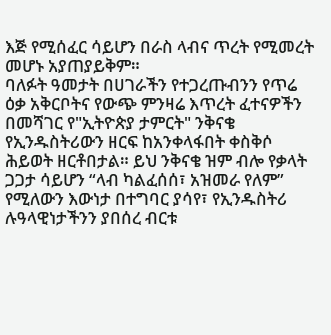እጅ የሚሰፈር ሳይሆን በራስ ላብና ጥረት የሚመረት መሆኑ አያጠያይቅም።
ባለፉት ዓመታት በሀገራችን የተጋረጡብንን የጥሬ ዕቃ አቅርቦትና የውጭ ምንዛሬ እጥረት ፈተናዎችን በመሻገር የ"ኢትዮጵያ ታምርት" ንቅናቄ የኢንዱስትሪውን ዘርፍ ከአንቀላፋበት ቀስቅሶ ሕይወት ዘርቶበታል። ይህ ንቅናቄ ዝም ብሎ የቃላት ጋጋታ ሳይሆን “ላብ ካልፈሰሰ፣ አዝመራ የለም” የሚለውን እውነታ በተግባር ያሳየ፣ የኢንዱስትሪ ሉዓላዊነታችንን ያበሰረ ብርቱ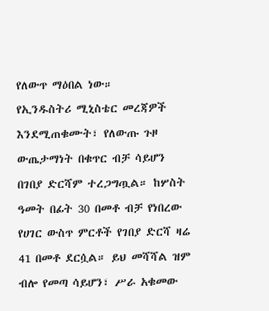የለውጥ ማዕበል ነው።
የኢንዱስትሪ ሚኒስቴር መረጃዎች እንደሚጠቁሙት፣ የለውጡ ጉዞ ውጤታማነት በቁጥር ብቻ ሳይሆን በገበያ ድርሻም ተረጋግጧል። ከሦስት ዓመት በፊት 30 በመቶ ብቻ የነበረው የሀገር ውስጥ ምርቶች የገበያ ድርሻ ዛሬ 41 በመቶ ደርሷል። ይህ መሻሻል ዝም ብሎ የመጣ ሳይሆን፣ ሥራ አቁመው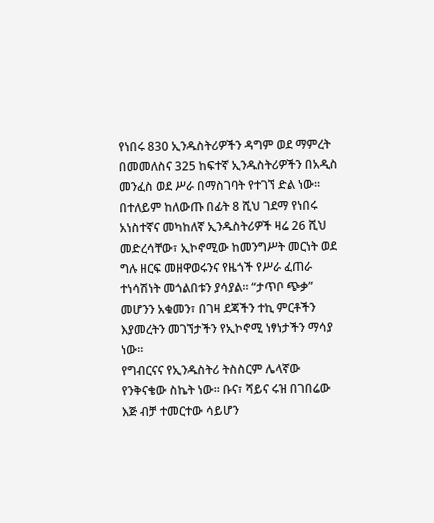የነበሩ 830 ኢንዱስትሪዎችን ዳግም ወደ ማምረት በመመለስና 325 ከፍተኛ ኢንዱስትሪዎችን በአዲስ መንፈስ ወደ ሥራ በማስገባት የተገኘ ድል ነው።
በተለይም ከለውጡ በፊት 8 ሺህ ገደማ የነበሩ አነስተኛና መካከለኛ ኢንዱስትሪዎች ዛሬ 26 ሺህ መድረሳቸው፣ ኢኮኖሚው ከመንግሥት መርነት ወደ ግሉ ዘርፍ መዘዋወሩንና የዜጎች የሥራ ፈጠራ ተነሳሽነት መጎልበቱን ያሳያል። “ታጥቦ ጭቃ” መሆንን አቁመን፣ በገዛ ደጃችን ተኪ ምርቶችን እያመረትን መገኘታችን የኢኮኖሚ ነፃነታችን ማሳያ ነው።
የግብርናና የኢንዱስትሪ ትስስርም ሌላኛው የንቅናቄው ስኬት ነው። ቡና፣ ሻይና ሩዝ በገበሬው እጅ ብቻ ተመርተው ሳይሆን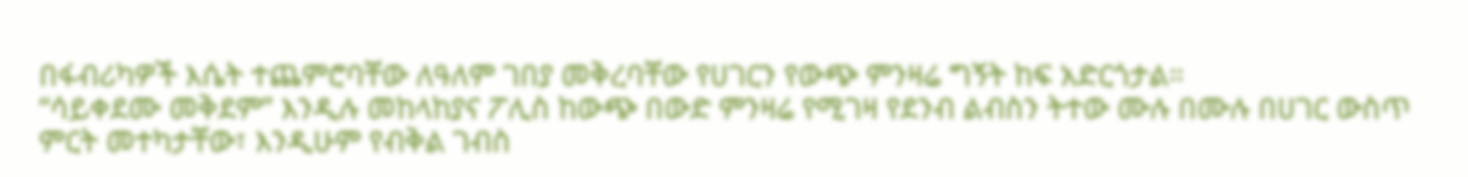በፋብሪካዎች እሴት ተጨምሮባቸው ለዓለም ገበያ መቅረባቸው የሀገርን የውጭ ምንዛሬ ግኝት ከፍ አድርጎታል።
“ሳይቀደሙ መቅደም” እንዲሉ መከላከያና ፖሊስ ከውጭ በውድ ምንዛሬ የሚገዛ የደንብ ልብስን ትተው ሙሉ በሙሉ በሀገር ውስጥ ምርት መተካታቸው፣ እንዲሁም የብቅል ገብስ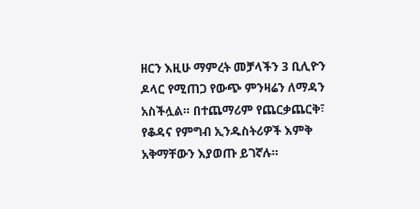ዘርን እዚሁ ማምረት መቻላችን 3 ቢሊዮን ዶላር የሚጠጋ የውጭ ምንዛሬን ለማዳን አስችሏል። በተጨማሪም የጨርቃጨርቅ፣ የቆዳና የምግብ ኢንዱስትሪዎች እምቅ አቅማቸውን እያወጡ ይገኛሉ።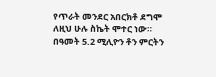የጥራት መንደር አበርክቶ ደግሞ ለዚህ ሁሉ ስኬት ሞተር ነው። በዓመት 5.2 ሚሊዮን ቶን ምርትን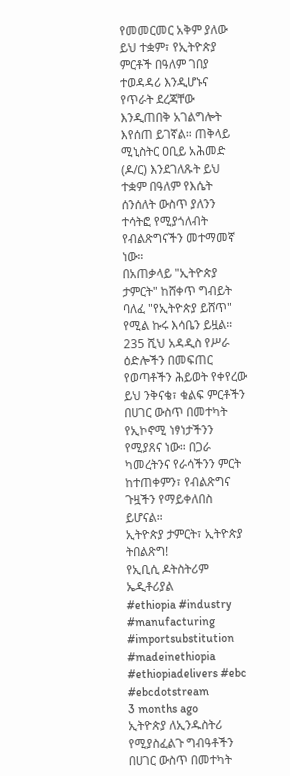የመመርመር አቅም ያለው ይህ ተቋም፣ የኢትዮጵያ ምርቶች በዓለም ገበያ ተወዳዳሪ እንዲሆኑና የጥራት ደረጃቸው እንዲጠበቅ አገልግሎት እየሰጠ ይገኛል። ጠቅላይ ሚኒስትር ዐቢይ አሕመድ (ዶ/ር) እንደገለጹት ይህ ተቋም በዓለም የእሴት ሰንሰለት ውስጥ ያለንን ተሳትፎ የሚያጎለብት የብልጽግናችን መተማመኛ ነው።
በአጠቃላይ "ኢትዮጵያ ታምርት" ከሸቀጥ ግብይት ባለፈ "የኢትዮጵያ ይሸጥ" የሚል ኩሩ እሳቤን ይዟል። 235 ሺህ አዳዲስ የሥራ ዕድሎችን በመፍጠር የወጣቶችን ሕይወት የቀየረው ይህ ንቅናቄ፣ ቁልፍ ምርቶችን በሀገር ውስጥ በመተካት የኢኮኖሚ ነፃነታችንን የሚያጸና ነው። በጋራ ካመረትንና የራሳችንን ምርት ከተጠቀምን፣ የብልጽግና ጉዟችን የማይቀለበስ ይሆናል።
ኢትዮጵያ ታምርት፣ ኢትዮጵያ ትበልጽግ!
የኢቢሲ ዶትስትሪም ኤዲቶሪያል
#ethiopia #industry #manufacturing #importsubstitution #madeinethiopia #ethiopiadelivers #ebc #ebcdotstream
3 months ago
ኢትዮጵያ ለኢንዱስትሪ የሚያስፈልጉ ግብዓቶችን በሀገር ውስጥ በመተካት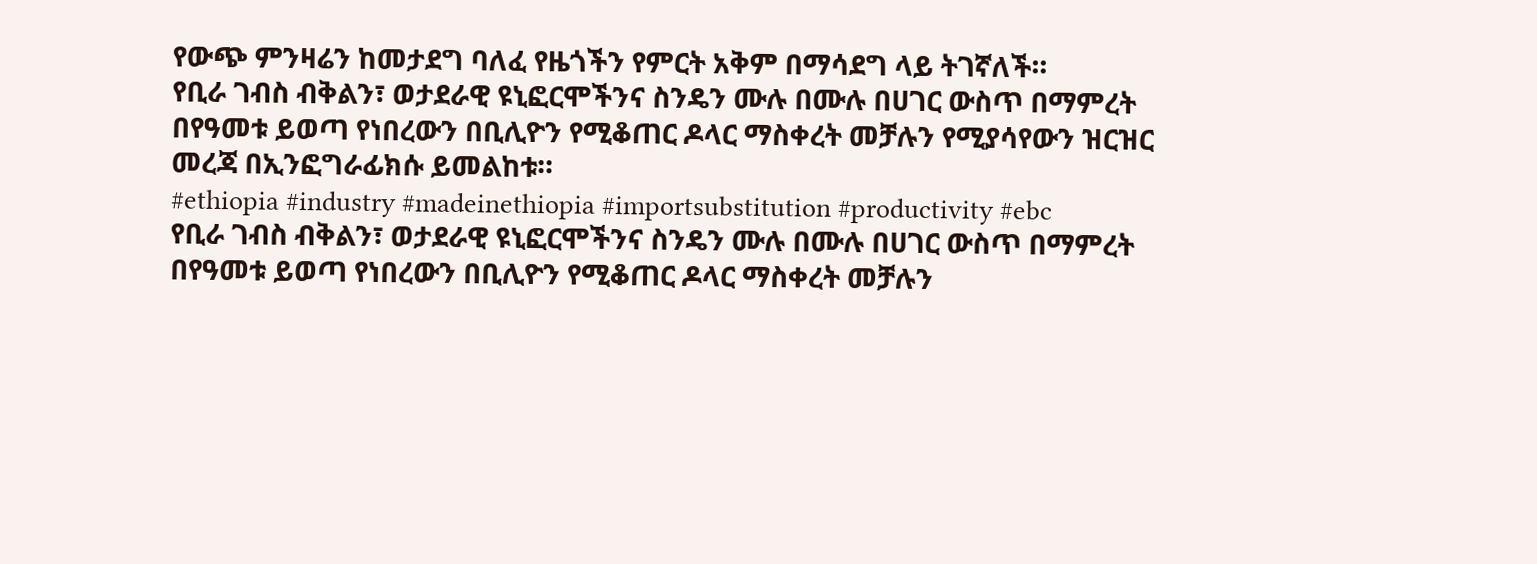የውጭ ምንዛሬን ከመታደግ ባለፈ የዜጎችን የምርት አቅም በማሳደግ ላይ ትገኛለች።
የቢራ ገብስ ብቅልን፣ ወታደራዊ ዩኒፎርሞችንና ስንዴን ሙሉ በሙሉ በሀገር ውስጥ በማምረት በየዓመቱ ይወጣ የነበረውን በቢሊዮን የሚቆጠር ዶላር ማስቀረት መቻሉን የሚያሳየውን ዝርዝር መረጃ በኢንፎግራፊክሱ ይመልከቱ።
#ethiopia #industry #madeinethiopia #importsubstitution #productivity #ebc
የቢራ ገብስ ብቅልን፣ ወታደራዊ ዩኒፎርሞችንና ስንዴን ሙሉ በሙሉ በሀገር ውስጥ በማምረት በየዓመቱ ይወጣ የነበረውን በቢሊዮን የሚቆጠር ዶላር ማስቀረት መቻሉን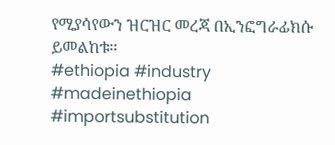የሚያሳየውን ዝርዝር መረጃ በኢንፎግራፊክሱ ይመልከቱ።
#ethiopia #industry #madeinethiopia #importsubstitution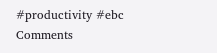#productivity #ebc
Comments